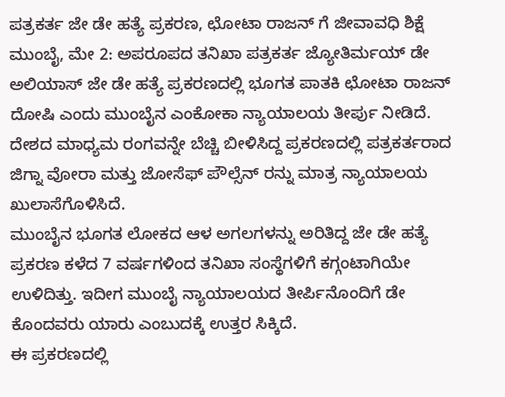ಪತ್ರಕರ್ತ ಜೇ ಡೇ ಹತ್ಯೆ ಪ್ರಕರಣ, ಛೋಟಾ ರಾಜನ್ ಗೆ ಜೀವಾವಧಿ ಶಿಕ್ಷೆ
ಮುಂಬೈ, ಮೇ 2: ಅಪರೂಪದ ತನಿಖಾ ಪತ್ರಕರ್ತ ಜ್ಯೋತಿರ್ಮಯ್ ಡೇ ಅಲಿಯಾಸ್ ಜೇ ಡೇ ಹತ್ಯೆ ಪ್ರಕರಣದಲ್ಲಿ ಭೂಗತ ಪಾತಕಿ ಛೋಟಾ ರಾಜನ್ ದೋಷಿ ಎಂದು ಮುಂಬೈನ ಎಂಕೋಕಾ ನ್ಯಾಯಾಲಯ ತೀರ್ಪು ನೀಡಿದೆ.
ದೇಶದ ಮಾಧ್ಯಮ ರಂಗವನ್ನೇ ಬೆಚ್ಚಿ ಬೀಳಿಸಿದ್ದ ಪ್ರಕರಣದಲ್ಲಿ ಪತ್ರಕರ್ತರಾದ ಜಿಗ್ನಾ ವೋರಾ ಮತ್ತು ಜೋಸೆಫ್ ಪೌಲ್ಸೆನ್ ರನ್ನು ಮಾತ್ರ ನ್ಯಾಯಾಲಯ ಖುಲಾಸೆಗೊಳಿಸಿದೆ.
ಮುಂಬೈನ ಭೂಗತ ಲೋಕದ ಆಳ ಅಗಲಗಳನ್ನು ಅರಿತಿದ್ದ ಜೇ ಡೇ ಹತ್ಯೆ ಪ್ರಕರಣ ಕಳೆದ 7 ವರ್ಷಗಳಿಂದ ತನಿಖಾ ಸಂಸ್ಥೆಗಳಿಗೆ ಕಗ್ಗಂಟಾಗಿಯೇ ಉಳಿದಿತ್ತು. ಇದೀಗ ಮುಂಬೈ ನ್ಯಾಯಾಲಯದ ತೀರ್ಪಿನೊಂದಿಗೆ ಡೇ ಕೊಂದವರು ಯಾರು ಎಂಬುದಕ್ಕೆ ಉತ್ತರ ಸಿಕ್ಕಿದೆ.
ಈ ಪ್ರಕರಣದಲ್ಲಿ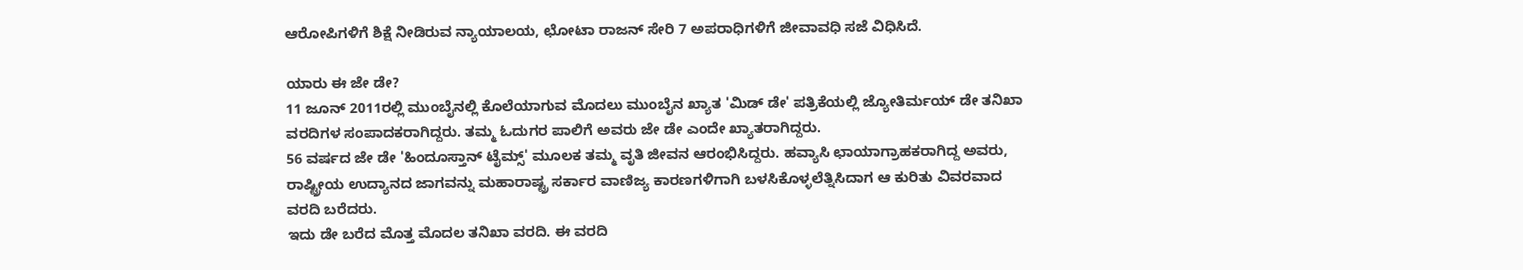ಆರೋಪಿಗಳಿಗೆ ಶಿಕ್ಷೆ ನೀಡಿರುವ ನ್ಯಾಯಾಲಯ, ಛೋಟಾ ರಾಜನ್ ಸೇರಿ 7 ಅಪರಾಧಿಗಳಿಗೆ ಜೀವಾವಧಿ ಸಜೆ ವಿಧಿಸಿದೆ.

ಯಾರು ಈ ಜೇ ಡೇ?
11 ಜೂನ್ 2011ರಲ್ಲಿ ಮುಂಬೈನಲ್ಲಿ ಕೊಲೆಯಾಗುವ ಮೊದಲು ಮುಂಬೈನ ಖ್ಯಾತ 'ಮಿಡ್ ಡೇ' ಪತ್ರಿಕೆಯಲ್ಲಿ ಜ್ಯೋತಿರ್ಮಯ್ ಡೇ ತನಿಖಾ ವರದಿಗಳ ಸಂಪಾದಕರಾಗಿದ್ದರು. ತಮ್ಮ ಓದುಗರ ಪಾಲಿಗೆ ಅವರು ಜೇ ಡೇ ಎಂದೇ ಖ್ಯಾತರಾಗಿದ್ದರು.
56 ವರ್ಷದ ಜೇ ಡೇ 'ಹಿಂದೂಸ್ತಾನ್ ಟೈಮ್ಸ್' ಮೂಲಕ ತಮ್ಮ ವೃತಿ ಜೀವನ ಆರಂಭಿಸಿದ್ದರು. ಹವ್ಯಾಸಿ ಛಾಯಾಗ್ರಾಹಕರಾಗಿದ್ದ ಅವರು, ರಾಷ್ಟ್ರೀಯ ಉದ್ಯಾನದ ಜಾಗವನ್ನು ಮಹಾರಾಷ್ಟ್ರ ಸರ್ಕಾರ ವಾಣಿಜ್ಯ ಕಾರಣಗಳಿಗಾಗಿ ಬಳಸಿಕೊಳ್ಳಲೆತ್ನಿಸಿದಾಗ ಆ ಕುರಿತು ವಿವರವಾದ ವರದಿ ಬರೆದರು.
ಇದು ಡೇ ಬರೆದ ಮೊತ್ತ ಮೊದಲ ತನಿಖಾ ವರದಿ. ಈ ವರದಿ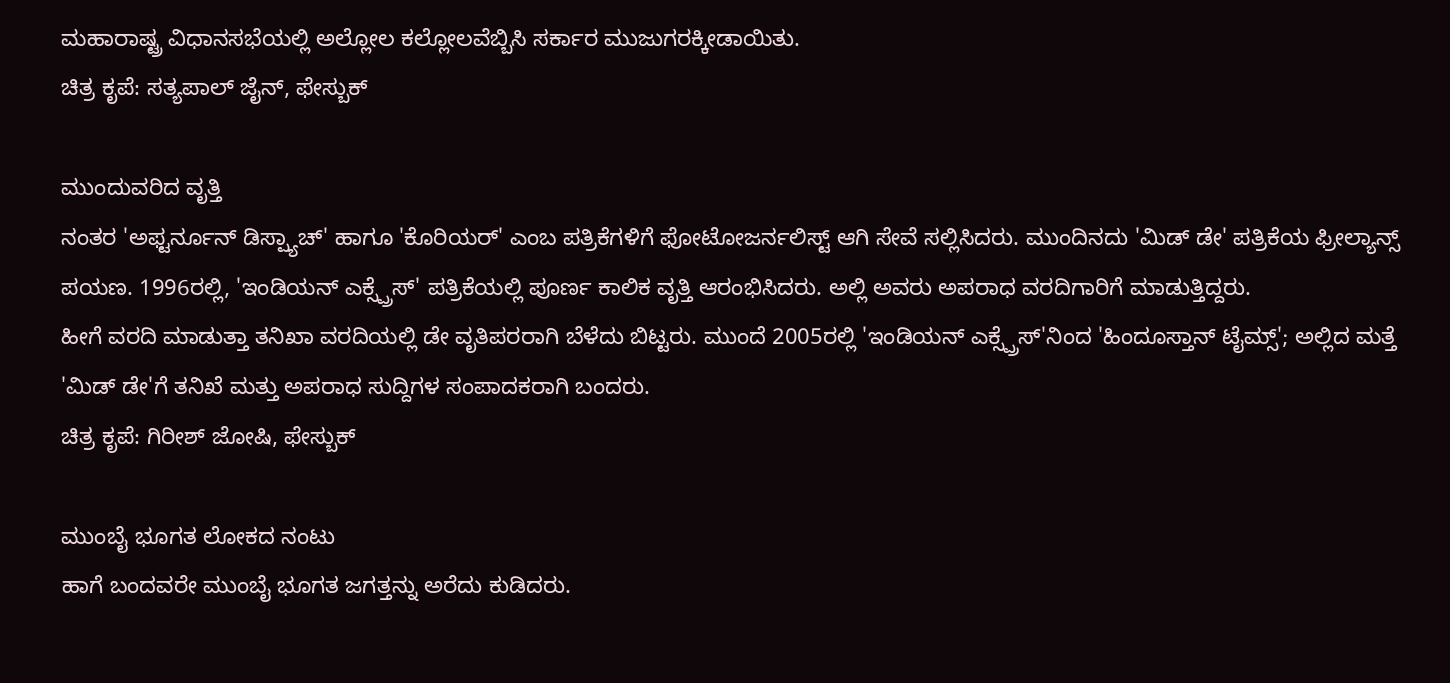ಮಹಾರಾಷ್ಟ್ರ ವಿಧಾನಸಭೆಯಲ್ಲಿ ಅಲ್ಲೋಲ ಕಲ್ಲೋಲವೆಬ್ಬಿಸಿ ಸರ್ಕಾರ ಮುಜುಗರಕ್ಕೀಡಾಯಿತು.
ಚಿತ್ರ ಕೃಪೆ: ಸತ್ಯಪಾಲ್ ಜೈನ್, ಫೇಸ್ಬುಕ್

ಮುಂದುವರಿದ ವೃತ್ತಿ
ನಂತರ 'ಅಫ್ಟರ್ನೂನ್ ಡಿಸ್ಪ್ಯಾಚ್' ಹಾಗೂ 'ಕೊರಿಯರ್' ಎಂಬ ಪತ್ರಿಕೆಗಳಿಗೆ ಫೋಟೋಜರ್ನಲಿಸ್ಟ್ ಆಗಿ ಸೇವೆ ಸಲ್ಲಿಸಿದರು. ಮುಂದಿನದು 'ಮಿಡ್ ಡೇ' ಪತ್ರಿಕೆಯ ಫ್ರೀಲ್ಯಾನ್ಸ್ ಪಯಣ. 1996ರಲ್ಲಿ, 'ಇಂಡಿಯನ್ ಎಕ್ಸ್ಪ್ರೆಸ್' ಪತ್ರಿಕೆಯಲ್ಲಿ ಪೂರ್ಣ ಕಾಲಿಕ ವೃತ್ತಿ ಆರಂಭಿಸಿದರು. ಅಲ್ಲಿ ಅವರು ಅಪರಾಧ ವರದಿಗಾರಿಗೆ ಮಾಡುತ್ತಿದ್ದರು.
ಹೀಗೆ ವರದಿ ಮಾಡುತ್ತಾ ತನಿಖಾ ವರದಿಯಲ್ಲಿ ಡೇ ವೃತಿಪರರಾಗಿ ಬೆಳೆದು ಬಿಟ್ಟರು. ಮುಂದೆ 2005ರಲ್ಲಿ 'ಇಂಡಿಯನ್ ಎಕ್ಸ್ಪ್ರೆಸ್'ನಿಂದ 'ಹಿಂದೂಸ್ತಾನ್ ಟೈಮ್ಸ್'; ಅಲ್ಲಿದ ಮತ್ತೆ 'ಮಿಡ್ ಡೇ'ಗೆ ತನಿಖೆ ಮತ್ತು ಅಪರಾಧ ಸುದ್ದಿಗಳ ಸಂಪಾದಕರಾಗಿ ಬಂದರು.
ಚಿತ್ರ ಕೃಪೆ: ಗಿರೀಶ್ ಜೋಷಿ, ಫೇಸ್ಬುಕ್

ಮುಂಬೈ ಭೂಗತ ಲೋಕದ ನಂಟು
ಹಾಗೆ ಬಂದವರೇ ಮುಂಬೈ ಭೂಗತ ಜಗತ್ತನ್ನು ಅರೆದು ಕುಡಿದರು.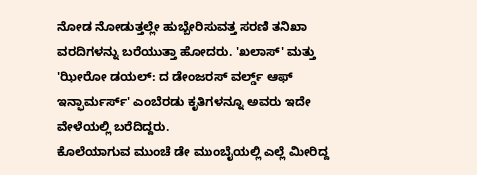ನೋಡ ನೋಡುತ್ತಲ್ಲೇ ಹುಬ್ಬೇರಿಸುವತ್ತ ಸರಣಿ ತನಿಖಾ ವರದಿಗಳನ್ನು ಬರೆಯುತ್ತಾ ಹೋದರು. 'ಖಲಾಸ್' ಮತ್ತು 'ಝೀರೋ ಡಯಲ್: ದ ಡೇಂಜರಸ್ ವರ್ಲ್ಡ್ ಆಫ್ ಇನ್ಫಾರ್ಮರ್ಸ್' ಎಂಬೆರಡು ಕೃತಿಗಳನ್ನೂ ಅವರು ಇದೇ ವೇಳೆಯಲ್ಲಿ ಬರೆದಿದ್ದರು.
ಕೊಲೆಯಾಗುವ ಮುಂಚೆ ಡೇ ಮುಂಬೈಯಲ್ಲಿ ಎಲ್ಲೆ ಮೀರಿದ್ದ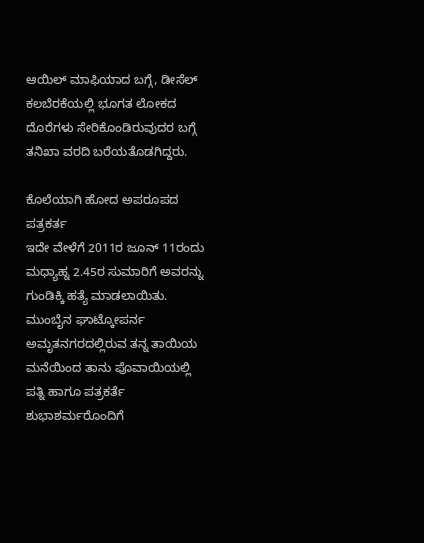ಆಯಿಲ್ ಮಾಫಿಯಾದ ಬಗ್ಗೆ, ಡೀಸೆಲ್ ಕಲಬೆರಕೆಯಲ್ಲಿ ಭೂಗತ ಲೋಕದ ದೊರೆಗಳು ಸೇರಿಕೊಂಡಿರುವುದರ ಬಗ್ಗೆ ತನಿಖಾ ವರದಿ ಬರೆಯತೊಡಗಿದ್ದರು.

ಕೊಲೆಯಾಗಿ ಹೋದ ಅಪರೂಪದ ಪತ್ರಕರ್ತ
ಇದೇ ವೇಳೆಗೆ 2011ರ ಜೂನ್ 11ರಂದು ಮಧ್ಯಾಹ್ನ 2.45ರ ಸುಮಾರಿಗೆ ಅವರನ್ನು ಗುಂಡಿಕ್ಕಿ ಹತ್ಯೆ ಮಾಡಲಾಯಿತು. ಮುಂಬೈನ ಘಾಟ್ಕೋಪರ್ನ ಅಮೃತನಗರದಲ್ಲಿರುವ ತನ್ನ ತಾಯಿಯ ಮನೆಯಿಂದ ತಾನು ಪೊವಾಯಿಯಲ್ಲಿ ಪತ್ನಿ ಹಾಗೂ ಪತ್ರಕರ್ತೆ ಶುಭಾಶರ್ಮರೊಂದಿಗೆ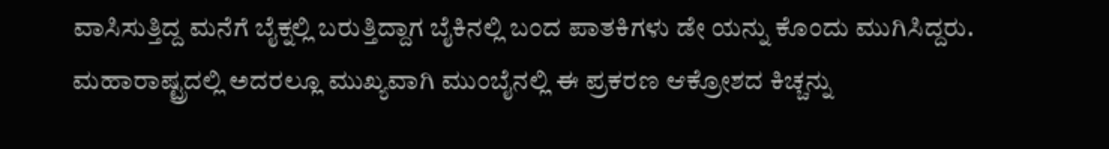ವಾಸಿಸುತ್ತಿದ್ದ ಮನೆಗೆ ಬೈಕ್ನಲ್ಲಿ ಬರುತ್ತಿದ್ದಾಗ ಬೈಕಿನಲ್ಲಿ ಬಂದ ಪಾತಕಿಗಳು ಡೇ ಯನ್ನು ಕೊಂದು ಮುಗಿಸಿದ್ದರು.
ಮಹಾರಾಷ್ಟ್ರದಲ್ಲಿ ಅದರಲ್ಲೂ ಮುಖ್ಯವಾಗಿ ಮುಂಬೈನಲ್ಲಿ ಈ ಪ್ರಕರಣ ಆಕ್ರೋಶದ ಕಿಚ್ಚನ್ನು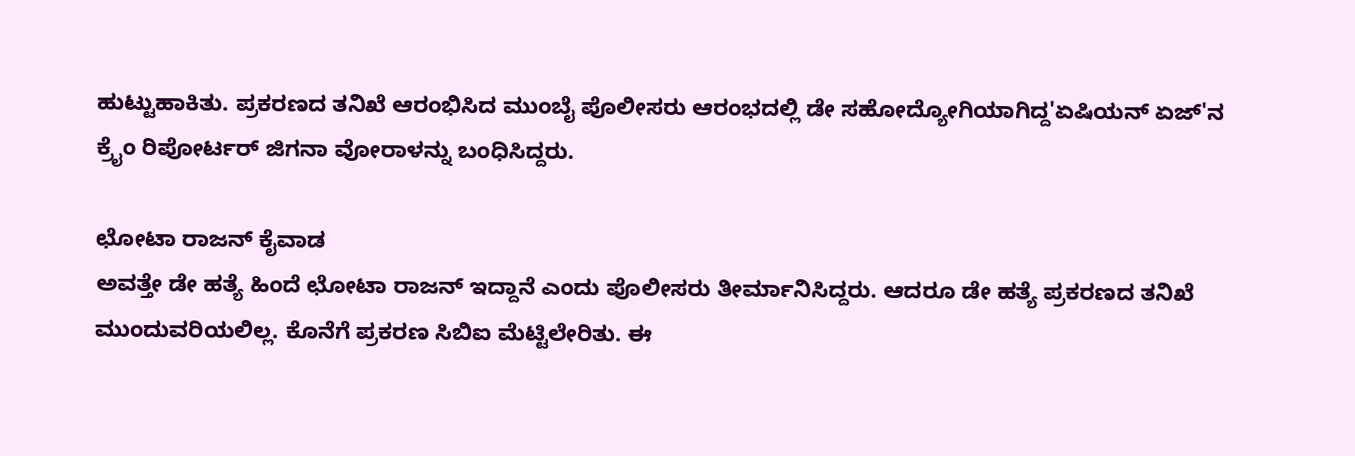ಹುಟ್ಟುಹಾಕಿತು. ಪ್ರಕರಣದ ತನಿಖೆ ಆರಂಭಿಸಿದ ಮುಂಬೈ ಪೊಲೀಸರು ಆರಂಭದಲ್ಲಿ ಡೇ ಸಹೋದ್ಯೋಗಿಯಾಗಿದ್ದ'ಏಷಿಯನ್ ಏಜ್'ನ ಕ್ರೈಂ ರಿಪೋರ್ಟರ್ ಜಿಗನಾ ವೋರಾಳನ್ನು ಬಂಧಿಸಿದ್ದರು.

ಛೋಟಾ ರಾಜನ್ ಕೈವಾಡ
ಅವತ್ತೇ ಡೇ ಹತ್ಯೆ ಹಿಂದೆ ಛೋಟಾ ರಾಜನ್ ಇದ್ದಾನೆ ಎಂದು ಪೊಲೀಸರು ತೀರ್ಮಾನಿಸಿದ್ದರು. ಆದರೂ ಡೇ ಹತ್ಯೆ ಪ್ರಕರಣದ ತನಿಖೆ ಮುಂದುವರಿಯಲಿಲ್ಲ. ಕೊನೆಗೆ ಪ್ರಕರಣ ಸಿಬಿಐ ಮೆಟ್ಟಿಲೇರಿತು. ಈ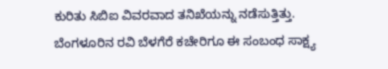ಕುರಿತು ಸಿಬಿಐ ವಿವರವಾದ ತನಿಖೆಯನ್ನು ನಡೆಸುತ್ತಿತ್ತು. ಬೆಂಗಳೂರಿನ ರವಿ ಬೆಳಗೆರೆ ಕಚೇರಿಗೂ ಈ ಸಂಬಂಧ ಸಾಕ್ಷ್ಯ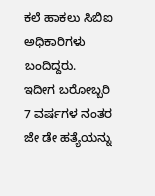ಕಲೆ ಹಾಕಲು ಸಿಬಿಐ ಅಧಿಕಾರಿಗಳು ಬಂದಿದ್ದರು.
ಇದೀಗ ಬರೋಬ್ಬರಿ 7 ವರ್ಷಗಳ ನಂತರ ಜೇ ಡೇ ಹತ್ಯೆಯನ್ನು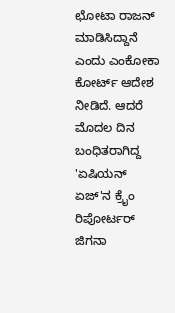ಛೋಟಾ ರಾಜನ್ ಮಾಡಿಸಿದ್ದಾನೆ ಎಂದು ಎಂಕೋಕಾ ಕೋರ್ಟ್ ಆದೇಶ ನೀಡಿದೆ. ಆದರೆ ಮೊದಲ ದಿನ ಬಂಧಿತರಾಗಿದ್ದ 'ಏಷಿಯನ್ ಏಜ್'ನ ಕ್ರೈಂ ರಿಪೋರ್ಟರ್ ಜಿಗನಾ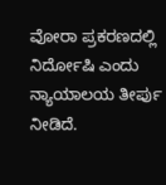ವೋರಾ ಪ್ರಕರಣದಲ್ಲಿ ನಿರ್ದೋಷಿ ಎಂದು ನ್ಯಾಯಾಲಯ ತೀರ್ಪು ನೀಡಿದೆ.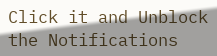Click it and Unblock the Notifications